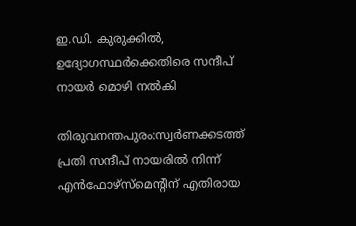ഇ.ഡി. കുരുക്കിൽ, ഉദ്യോഗസ്ഥർക്കെതിരെ സന്ദീപ് നായർ മൊഴി നൽകി

തിരുവനന്തപുരം:സ്വർണക്കടത്ത് പ്രതി സന്ദീപ് നായരിൽ നിന്ന് എൻഫോഴ്സ്മെന്റിന് എതിരായ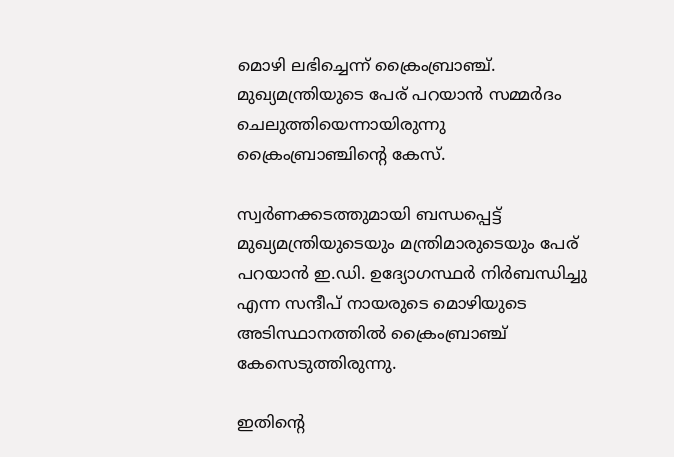മൊഴി ലഭിച്ചെന്ന് ക്രൈംബ്രാഞ്ച്. മുഖ്യമന്ത്രിയുടെ പേര് പറയാൻ സമ്മർദം ചെലുത്തിയെന്നായിരുന്നു ക്രൈംബ്രാഞ്ചിന്റെ കേസ്.

സ്വർണക്കടത്തുമായി ബന്ധപ്പെട്ട് മുഖ്യമന്ത്രിയുടെയും മന്ത്രിമാരുടെയും പേര് പറയാൻ ഇ.ഡി. ഉദ്യോഗസ്ഥർ നിർബന്ധിച്ചു എന്ന സന്ദീപ് നായരുടെ മൊഴിയുടെ അടിസ്ഥാനത്തിൽ ക്രൈംബ്രാഞ്ച് കേസെടുത്തിരുന്നു.

ഇതിന്റെ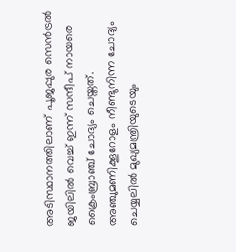അടിസ്ഥാനത്തിലാണ് പൂജപ്പുര സെൻട്രൽ ജയിലിൽ വെച്ച് ഇന്ന് സന്ദീപ് നായരെ ക്രൈംബ്രാഞ്ച് ചോദ്യം ചെയ്തത്. അഞ്ചുമണിക്കൂറോളം നീണ്ടുനിന്ന ചോദ്യം ചെയ്യലിൽ മുഖ്യമന്ത്രിയുടെയും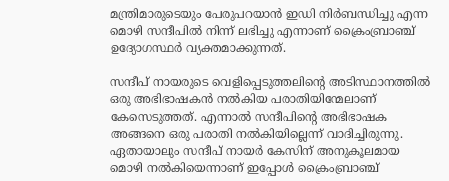മന്ത്രിമാരുടെയും പേരുപറയാൻ ഇഡി നിർബന്ധിച്ചു എന്ന മൊഴി സന്ദീപിൽ നിന്ന് ലഭിച്ചു എന്നാണ് ക്രൈംബ്രാഞ്ച് ഉദ്യോഗസ്ഥർ വ്യക്തമാക്കുന്നത്.

സന്ദീപ് നായരുടെ വെളിപ്പെടുത്തലിന്റെ അടിസ്ഥാനത്തിൽ ഒരു അഭിഭാഷകൻ നൽകിയ പരാതിയിന്മേലാണ് കേസെടുത്തത്. എന്നാൽ സന്ദീപിന്റെ അഭിഭാഷക അങ്ങനെ ഒരു പരാതി നൽകിയില്ലെന്ന് വാദിച്ചിരുന്നു. ഏതായാലും സന്ദീപ് നായർ കേസിന് അനുകൂലമായ മൊഴി നൽകിയെന്നാണ് ഇപ്പോൾ ക്രൈംബ്രാഞ്ച്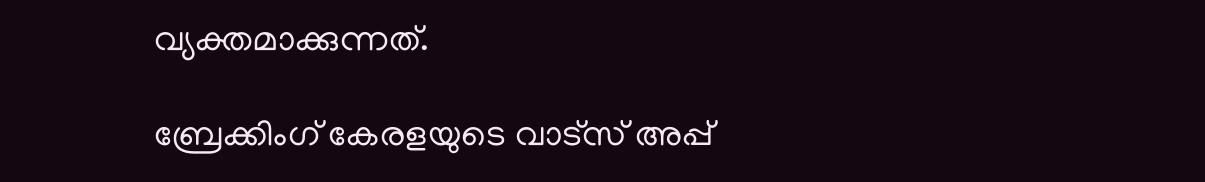വ്യക്തമാക്കുന്നത്.

ബ്രേക്കിംഗ് കേരളയുടെ വാട്സ് അപ്പ്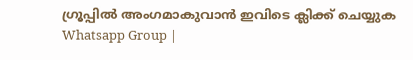ഗ്രൂപ്പിൽ അംഗമാകുവാൻ ഇവിടെ ക്ലിക്ക് ചെയ്യുക Whatsapp Group |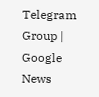Telegram Group | Google News